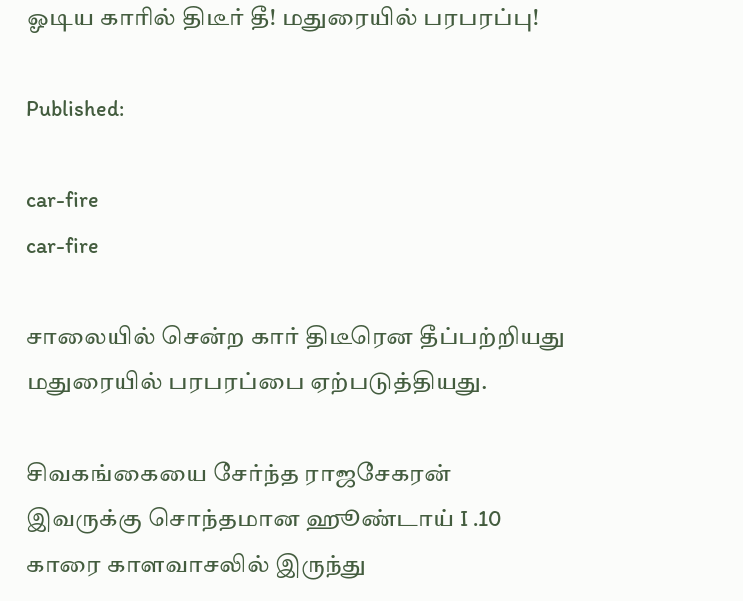ஓடிய காரில் திடீர் தீ! மதுரையில் பரபரப்பு!

Published:

car-fire
car-fire

சாலையில் சென்ற கார் திடீரென தீப்பற்றியது மதுரையில் பரபரப்பை ஏற்படுத்தியது.

சிவகங்கையை சேர்ந்த ராஜசேகரன் இவருக்கு சொந்தமான ஹூண்டாய் I .10 காரை காளவாசலில் இருந்து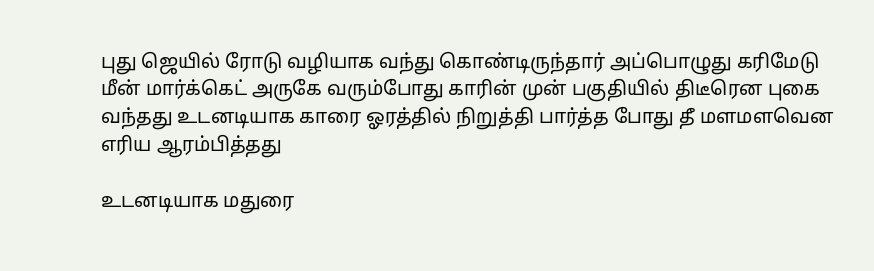புது ஜெயில் ரோடு வழியாக வந்து கொண்டிருந்தார் அப்பொழுது கரிமேடு மீன் மார்க்கெட் அருகே வரும்போது காரின் முன் பகுதியில் திடீரென புகை வந்தது உடனடியாக காரை ஓரத்தில் நிறுத்தி பார்த்த போது தீ மளமளவென எரிய ஆரம்பித்தது

உடனடியாக மதுரை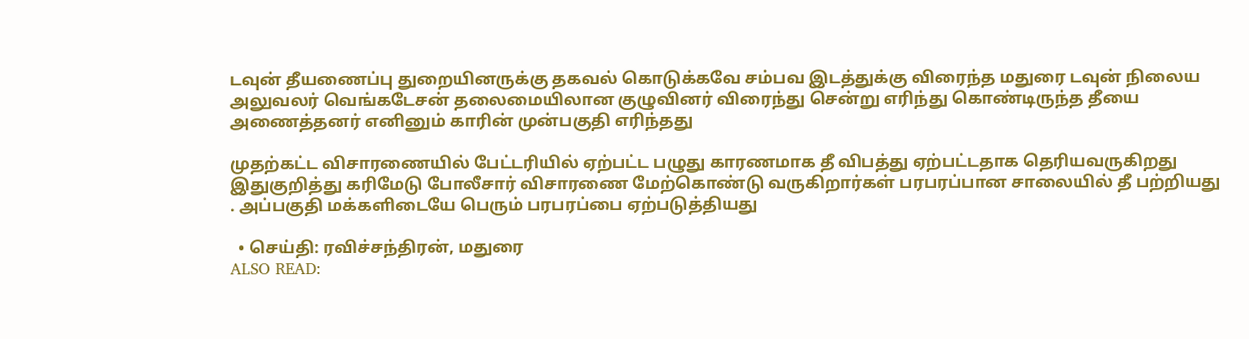டவுன் தீயணைப்பு துறையினருக்கு தகவல் கொடுக்கவே சம்பவ இடத்துக்கு விரைந்த மதுரை டவுன் நிலைய அலுவலர் வெங்கடேசன் தலைமையிலான குழுவினர் விரைந்து சென்று எரிந்து கொண்டிருந்த தீயை அணைத்தனர் எனினும் காரின் முன்பகுதி எரிந்தது

முதற்கட்ட விசாரணையில் பேட்டரியில் ஏற்பட்ட பழுது காரணமாக தீ விபத்து ஏற்பட்டதாக தெரியவருகிறது இதுகுறித்து கரிமேடு போலீசார் விசாரணை மேற்கொண்டு வருகிறார்கள் பரபரப்பான சாலையில் தீ பற்றியது . அப்பகுதி மக்களிடையே பெரும் பரபரப்பை ஏற்படுத்தியது

  • செய்தி: ரவிச்சந்திரன், மதுரை
ALSO READ: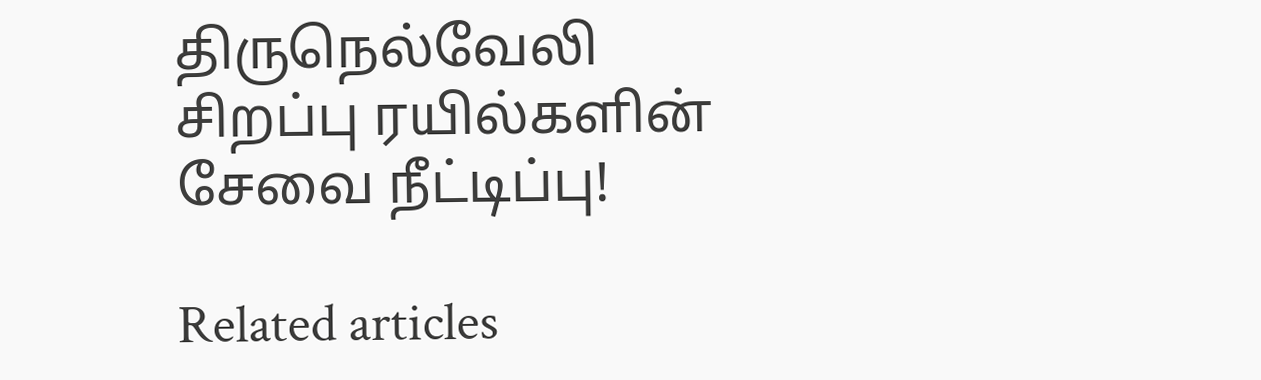திருநெல்வேலி சிறப்பு ரயில்களின் சேவை நீட்டிப்பு!

Related articles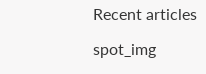Recent articles

spot_img